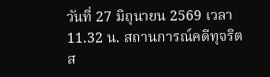วันที่ 27 มิถุนายน 2569 เวลา 11.32 น. สถานการณ์คดีทุจริตส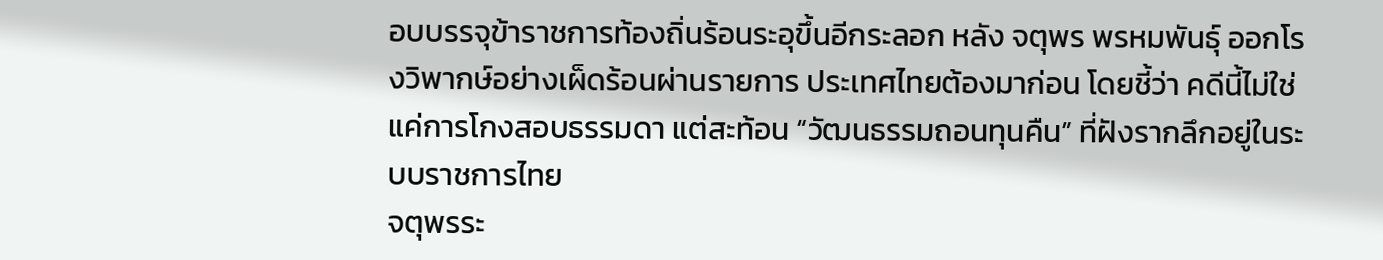อบบรรจุข้าราชการท้องถิ่นร้อนระอุขึ้นอีกระลอก หลัง จตุพร พรหมพันธุ์ ออกโรงวิพากษ์อย่างเผ็ดร้อนผ่านรายการ ประเทศไทยต้องมาก่อน โดยชี้ว่า คดีนี้ไม่ใช่แค่การโกงสอบธรรมดา แต่สะท้อน “วัฒนธรรมถอนทุนคืน” ที่ฝังรากลึกอยู่ในระบบราชการไทย
จตุพรระ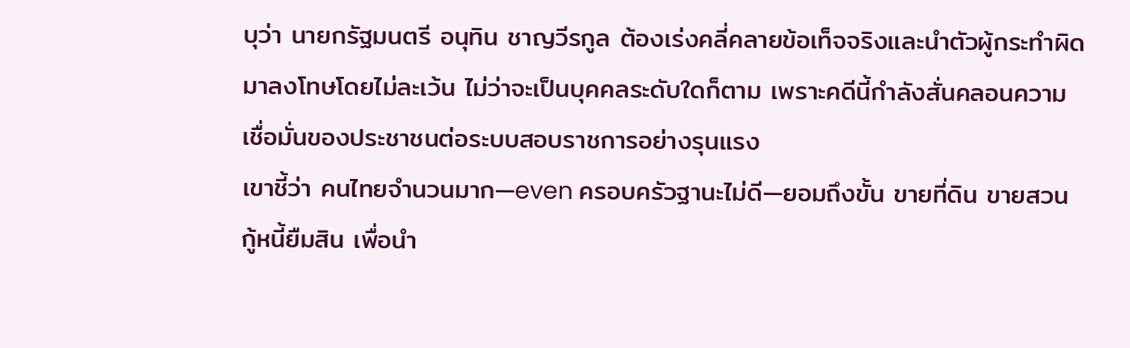บุว่า นายกรัฐมนตรี อนุทิน ชาญวีรกูล ต้องเร่งคลี่คลายข้อเท็จจริงและนำตัวผู้กระทำผิดมาลงโทษโดยไม่ละเว้น ไม่ว่าจะเป็นบุคคลระดับใดก็ตาม เพราะคดีนี้กำลังสั่นคลอนความเชื่อมั่นของประชาชนต่อระบบสอบราชการอย่างรุนแรง
เขาชี้ว่า คนไทยจำนวนมาก—even ครอบครัวฐานะไม่ดี—ยอมถึงขั้น ขายที่ดิน ขายสวน กู้หนี้ยืมสิน เพื่อนำ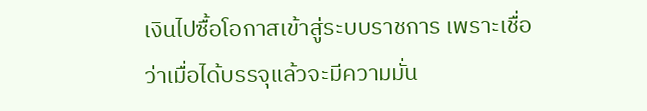เงินไปซื้อโอกาสเข้าสู่ระบบราชการ เพราะเชื่อว่าเมื่อได้บรรจุแล้วจะมีความมั่น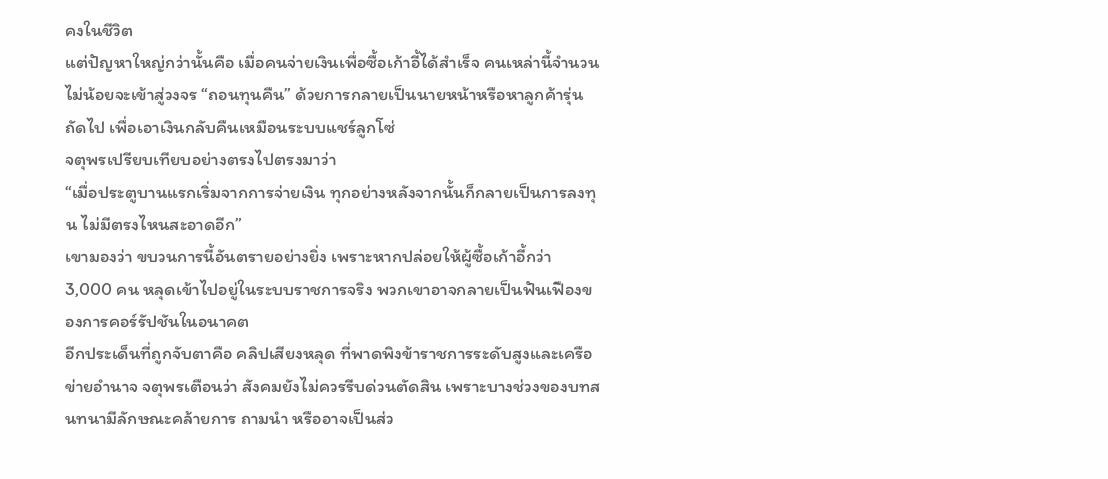คงในชีวิต
แต่ปัญหาใหญ่กว่านั้นคือ เมื่อคนจ่ายเงินเพื่อซื้อเก้าอี้ได้สำเร็จ คนเหล่านี้จำนวนไม่น้อยจะเข้าสู่วงจร “ถอนทุนคืน” ด้วยการกลายเป็นนายหน้าหรือหาลูกค้ารุ่นถัดไป เพื่อเอาเงินกลับคืนเหมือนระบบแชร์ลูกโซ่
จตุพรเปรียบเทียบอย่างตรงไปตรงมาว่า
“เมื่อประตูบานแรกเริ่มจากการจ่ายเงิน ทุกอย่างหลังจากนั้นก็กลายเป็นการลงทุน ไม่มีตรงไหนสะอาดอีก”
เขามองว่า ขบวนการนี้อันตรายอย่างยิ่ง เพราะหากปล่อยให้ผู้ซื้อเก้าอี้กว่า 3,000 คน หลุดเข้าไปอยู่ในระบบราชการจริง พวกเขาอาจกลายเป็นฟันเฟืองของการคอร์รัปชันในอนาคต
อีกประเด็นที่ถูกจับตาคือ คลิปเสียงหลุด ที่พาดพิงข้าราชการระดับสูงและเครือข่ายอำนาจ จตุพรเตือนว่า สังคมยังไม่ควรรีบด่วนตัดสิน เพราะบางช่วงของบทสนทนามีลักษณะคล้ายการ ถามนำ หรืออาจเป็นส่ว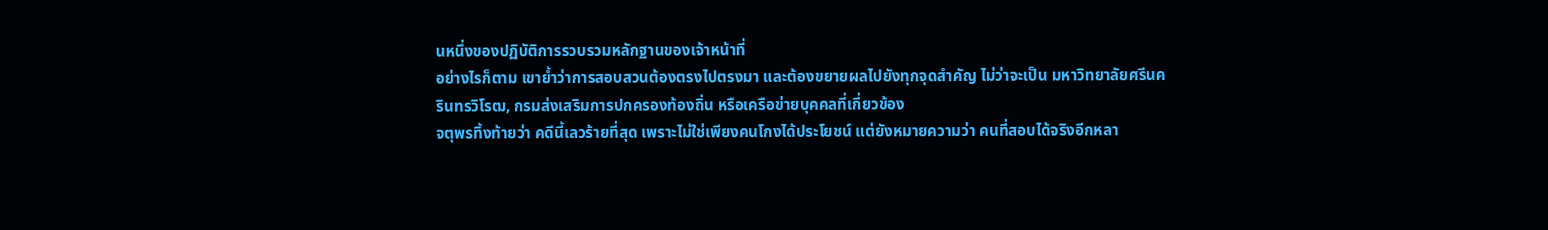นหนึ่งของปฏิบัติการรวบรวมหลักฐานของเจ้าหน้าที่
อย่างไรก็ตาม เขาย้ำว่าการสอบสวนต้องตรงไปตรงมา และต้องขยายผลไปยังทุกจุดสำคัญ ไม่ว่าจะเป็น มหาวิทยาลัยศรีนครินทรวิโรฒ, กรมส่งเสริมการปกครองท้องถิ่น หรือเครือข่ายบุคคลที่เกี่ยวข้อง
จตุพรทิ้งท้ายว่า คดีนี้เลวร้ายที่สุด เพราะไม่ใช่เพียงคนโกงได้ประโยชน์ แต่ยังหมายความว่า คนที่สอบได้จริงอีกหลา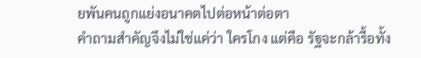ยพันคนถูกแย่งอนาคตไปต่อหน้าต่อตา
คำถามสำคัญจึงไม่ใช่แค่ว่า ใครโกง แต่คือ รัฐจะกล้ารื้อทั้ง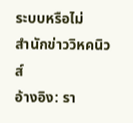ระบบหรือไม่
สำนักข่าววิหคนิวส์
อ้างอิง: รา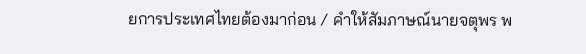ยการประเทศไทยต้องมาก่อน / คำให้สัมภาษณ์นายจตุพร พ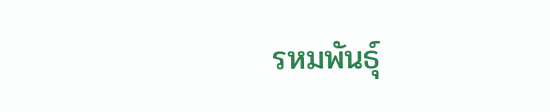รหมพันธุ์